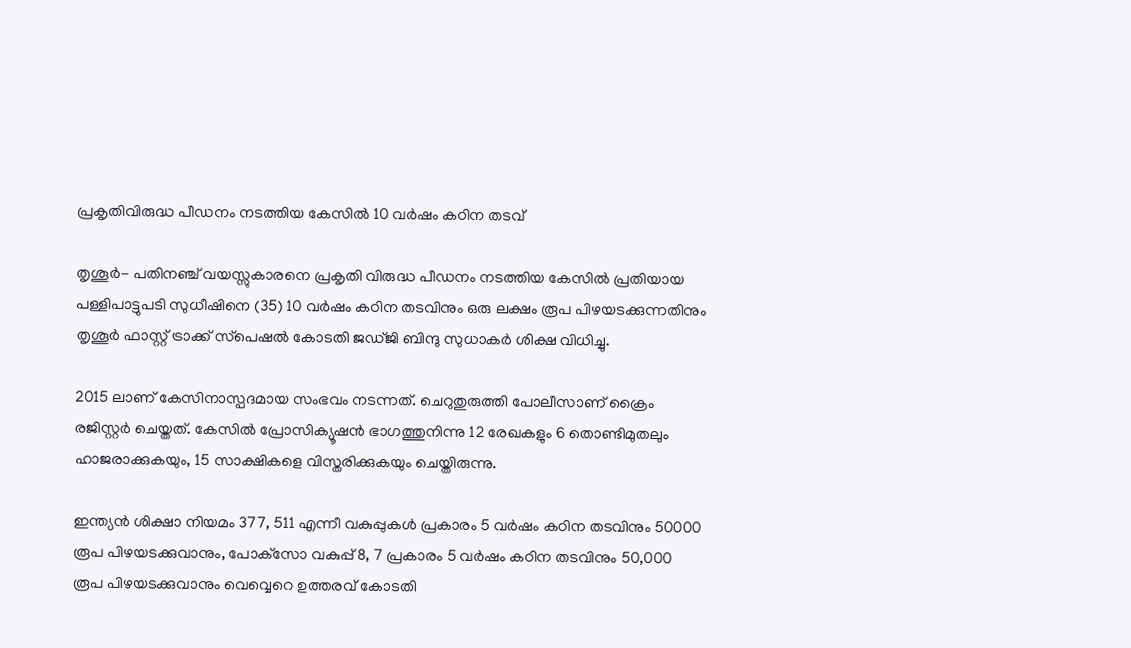പ്രകൃതിവിരുദ്ധ പീഡനം നടത്തിയ കേസില്‍ 10 വര്‍ഷം കഠിന തടവ്

തൃശൂര്‍- പതിനഞ്ച് വയസ്സുകാരനെ പ്രകൃതി വിരുദ്ധ പീഡനം നടത്തിയ കേസില്‍ പ്രതിയായ പള്ളിപാട്ടുപടി സുധീഷിനെ (35) 10 വര്‍ഷം കഠിന തടവിനും ഒരു ലക്ഷം രൂപ പിഴയടക്കുന്നതിനും തൃശൂര്‍ ഫാസ്റ്റ് ട്രാക്ക് സ്‌പെഷല്‍ കോടതി ജഡ്ജി ബിന്ദു സുധാകര്‍ ശിക്ഷ വിധിച്ചു.

2015 ലാണ് കേസിനാസ്പദമായ സംഭവം നടന്നത്. ചെറുതുരുത്തി പോലീസാണ് ക്രൈം രജിസ്റ്റര്‍ ചെയ്തത്. കേസില്‍ പ്രോസിക്യൂഷന്‍ ഭാഗത്തുനിന്നു 12 രേഖകളും 6 തൊണ്ടിമുതലും ഹാജരാക്കുകയും, 15 സാക്ഷികളെ വിസ്തരിക്കുകയും ചെയ്തിരുന്നു.

ഇന്ത്യന്‍ ശിക്ഷാ നിയമം 377, 511 എന്നീ വകുപ്പുകള്‍ പ്രകാരം 5 വര്‍ഷം കഠിന തടവിനും 50000 രൂപ പിഴയടക്കുവാനും, പോക്‌സോ വകുപ്പ് 8, 7 പ്രകാരം 5 വര്‍ഷം കഠിന തടവിനും 50,000 രൂപ പിഴയടക്കുവാനും വെവ്വെറെ ഉത്തരവ് കോടതി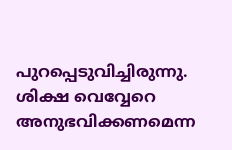പുറപ്പെടുവിച്ചിരുന്നു. ശിക്ഷ വെവ്വേറെ അനുഭവിക്കണമെന്ന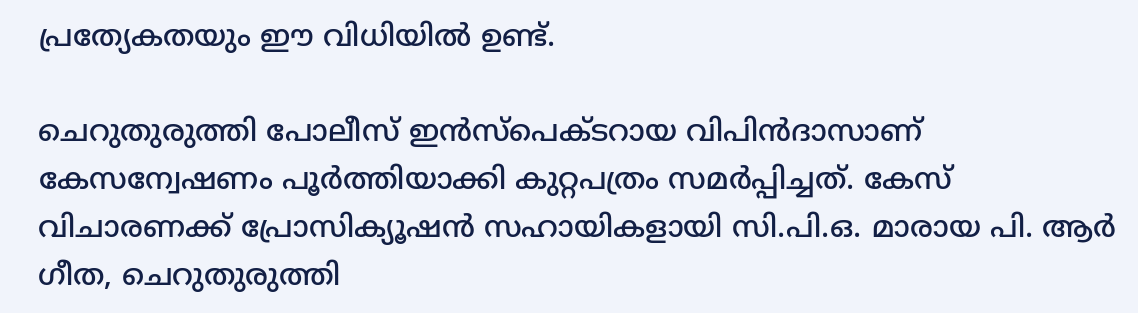പ്രത്യേകതയും ഈ വിധിയില്‍ ഉണ്ട്.

ചെറുതുരുത്തി പോലീസ് ഇന്‍സ്‌പെക്ടറായ വിപിന്‍ദാസാണ് കേസന്വേഷണം പൂര്‍ത്തിയാക്കി കുറ്റപത്രം സമര്‍പ്പിച്ചത്. കേസ് വിചാരണക്ക് പ്രോസിക്യൂഷന്‍ സഹായികളായി സി.പി.ഒ. മാരായ പി. ആര്‍ ഗീത, ചെറുതുരുത്തി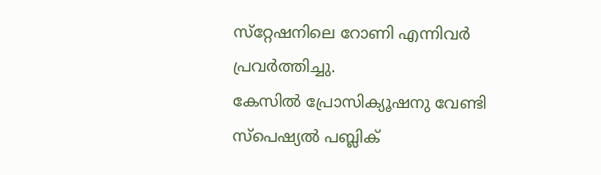സ്‌റ്റേഷനിലെ റോണി എന്നിവര്‍ പ്രവര്‍ത്തിച്ചു.
കേസില്‍ പ്രോസിക്യൂഷനു വേണ്ടി സ്‌പെഷ്യല്‍ പബ്ലിക്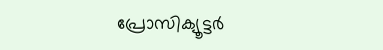പ്രോസിക്യൂട്ടര്‍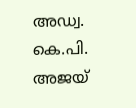അഡ്വ. കെ.പി. അജയ്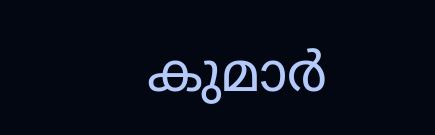കുമാര്‍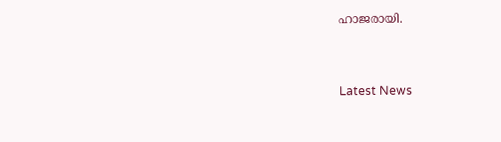ഹാജരായി.



Latest News